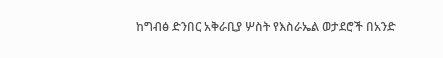ከግብፅ ድንበር አቅራቢያ ሦስት የእስራኤል ወታደሮች በአንድ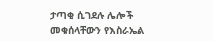ታጣቂ ሲገደሉ ሌሎች መቁሰላቸውን የእስራኤል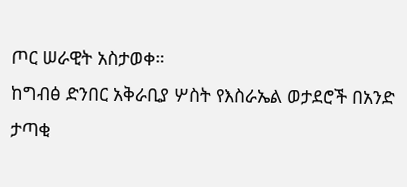ጦር ሠራዊት አስታወቀ።
ከግብፅ ድንበር አቅራቢያ ሦስት የእስራኤል ወታደሮች በአንድ ታጣቂ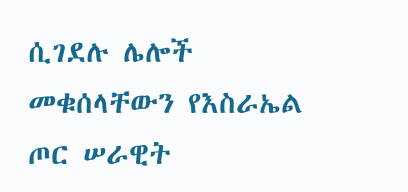ሲገደሉ ሌሎች መቁሰላቸውን የእስራኤል ጦር ሠራዊት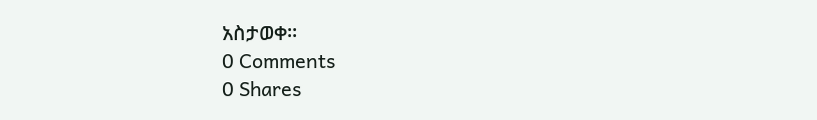አስታወቀ።
0 Comments
0 Shares